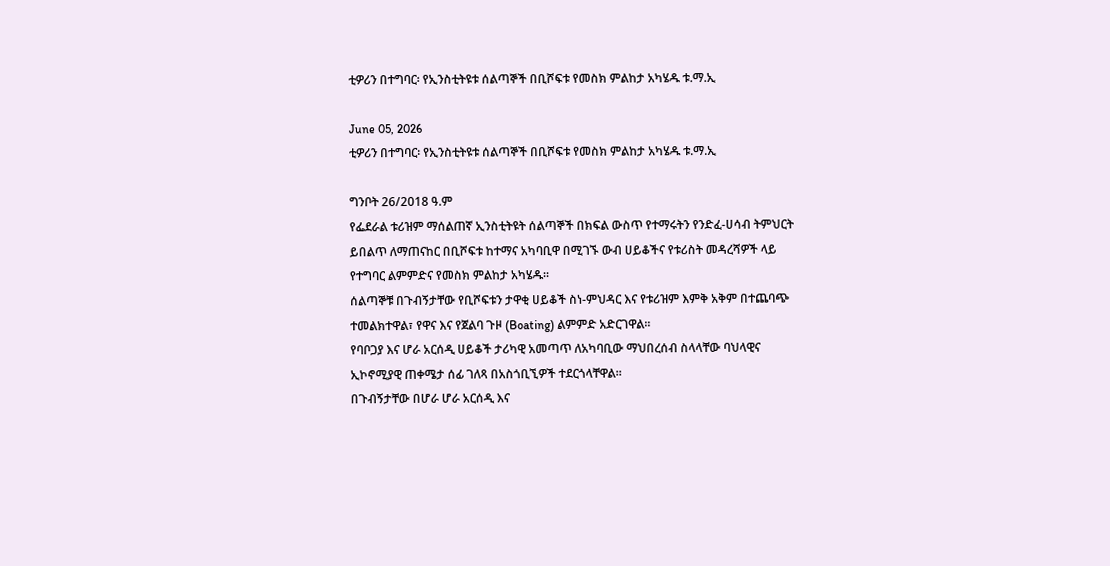ቲዎሪን በተግባር፡ የኢንስቲትዩቱ ሰልጣኞች በቢሾፍቱ የመስክ ምልከታ አካሄዱ ቱ.ማ.ኢ

June 05, 2026
ቲዎሪን በተግባር፡ የኢንስቲትዩቱ ሰልጣኞች በቢሾፍቱ የመስክ ምልከታ አካሄዱ ቱ.ማ.ኢ

ግንቦት 26/2018 ዓ.ም
የፌደራል ቱሪዝም ማሰልጠኛ ኢንስቲትዩት ሰልጣኞች በክፍል ውስጥ የተማሩትን የንድፈ-ሀሳብ ትምህርት ይበልጥ ለማጠናከር በቢሾፍቱ ከተማና አካባቢዋ በሚገኙ ውብ ሀይቆችና የቱሪስት መዳረሻዎች ላይ የተግባር ልምምድና የመስክ ምልከታ አካሄዱ።
ሰልጣኞቹ በጉብኝታቸው የቢሾፍቱን ታዋቂ ሀይቆች ስነ-ምህዳር እና የቱሪዝም እምቅ አቅም በተጨባጭ ተመልክተዋል፣ የዋና እና የጀልባ ጉዞ (Boating) ልምምድ አድርገዋል፡፡
የባቦጋያ እና ሆራ አርሰዲ ሀይቆች ታሪካዊ አመጣጥ ለአካባቢው ማህበረሰብ ስላላቸው ባህላዊና ኢኮኖሚያዊ ጠቀሜታ ሰፊ ገለጻ በአስጎቢኚዎች ተደርጎላቸዋል።
በጉብኝታቸው በሆራ ሆራ አርሰዲ እና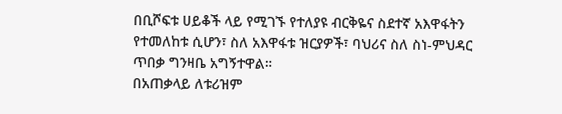በቢሾፍቱ ሀይቆች ላይ የሚገኙ የተለያዩ ብርቅዬና ስደተኛ አእዋፋትን የተመለከቱ ሲሆን፣ ስለ አእዋፋቱ ዝርያዎች፣ ባህሪና ስለ ስነ-ምህዳር ጥበቃ ግንዛቤ አግኝተዋል።
በአጠቃላይ ለቱሪዝም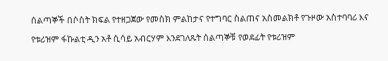ሰልጣኞች በሶስት ክፍል የተዘጋጀው የመስክ ምልከታና የተግባር ስልጠና አስመልክቶ የጉዞው አስተባባሪ እና የቱሪዝም ፋኩልቲ ዲን አቶ ሲሳይ አብርሃም እንደገለጹት ሰልጣኞቹ የወደፊት የቱሪዝም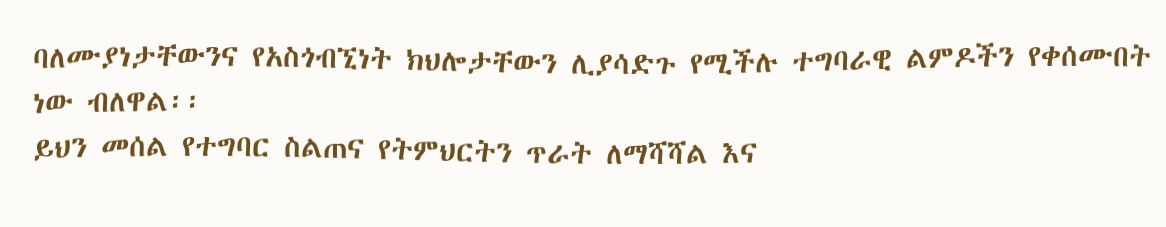ባለሙያነታቸውንና የአስጎብኚነት ክህሎታቸውን ሊያሳድጉ የሚችሉ ተግባራዊ ልምዶችን የቀሰሙበት ነው ብለዋል፡፡
ይህን መሰል የተግባር ስልጠና የትምህርትን ጥራት ለማሻሻል እና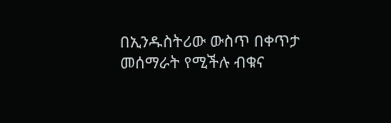በኢንዱስትሪው ውስጥ በቀጥታ መሰማራት የሚችሉ ብቁና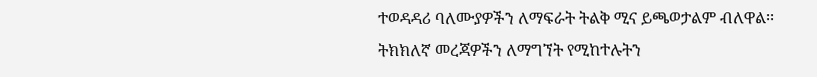ተወዳዳሪ ባለሙያዎችን ለማፍራት ትልቅ ሚና ይጫወታልም ብለዋል፡፡
ትክክለኛ መረጃዎችን ለማግኘት የሚከተሉትን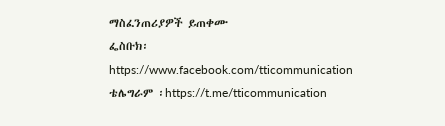ማስፈንጠሪያዎች ይጠቀሙ
ፌስቡክ፡ https://www.facebook.com/tticommunication
ቴሌግራም ፡https://t.me/tticommunication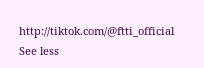http://tiktok.com/@ftti_official See less